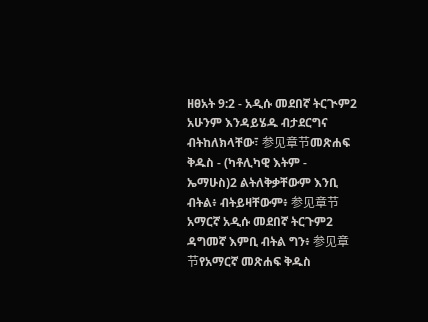ዘፀአት 9:2 - አዲሱ መደበኛ ትርጒም2 አሁንም እንዳይሄዱ ብታደርግና ብትከለክላቸው፣ 参见章节መጽሐፍ ቅዱስ - (ካቶሊካዊ እትም - ኤማሁስ)2 ልትለቅቃቸውም እንቢ ብትል፥ ብትይዛቸውም፥ 参见章节አማርኛ አዲሱ መደበኛ ትርጉም2 ዳግመኛ እምቢ ብትል ግን፥ 参见章节የአማርኛ መጽሐፍ ቅዱስ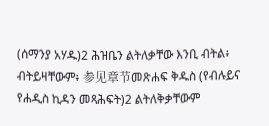(ሰማንያ አሃዱ)2 ሕዝቤን ልትለቃቸው እንቢ ብትል፥ ብትይዛቸውም፥ 参见章节መጽሐፍ ቅዱስ (የብሉይና የሐዲስ ኪዳን መጻሕፍት)2 ልትለቅቃቸውም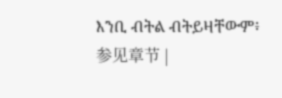እንቢ ብትል ብትይዛቸውም፥ 参见章节 |